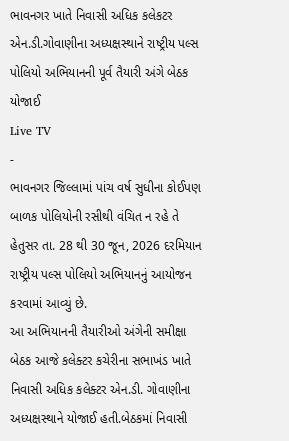ભાવનગર ખાતે નિવાસી અધિક કલેકટર એન.ડી.ગોવાણીના અધ્યક્ષસ્થાને રાષ્ટ્રીય પલ્સ પોલિયો અભિયાનની પૂર્વ તૈયારી અંગે બેઠક યોજાઈ
Live TV
-
ભાવનગર જિલ્લામાં પાંચ વર્ષ સુધીના કોઈપણ બાળક પોલિયોની રસીથી વંચિત ન રહે તે હેતુસર તા. 28 થી 30 જૂન, 2026 દરમિયાન રાષ્ટ્રીય પલ્સ પોલિયો અભિયાનનું આયોજન કરવામાં આવ્યું છે.
આ અભિયાનની તૈયારીઓ અંગેની સમીક્ષા બેઠક આજે કલેક્ટર કચેરીના સભાખંડ ખાતે નિવાસી અધિક કલેક્ટર એન.ડી. ગોવાણીના અધ્યક્ષસ્થાને યોજાઈ હતી.બેઠકમાં નિવાસી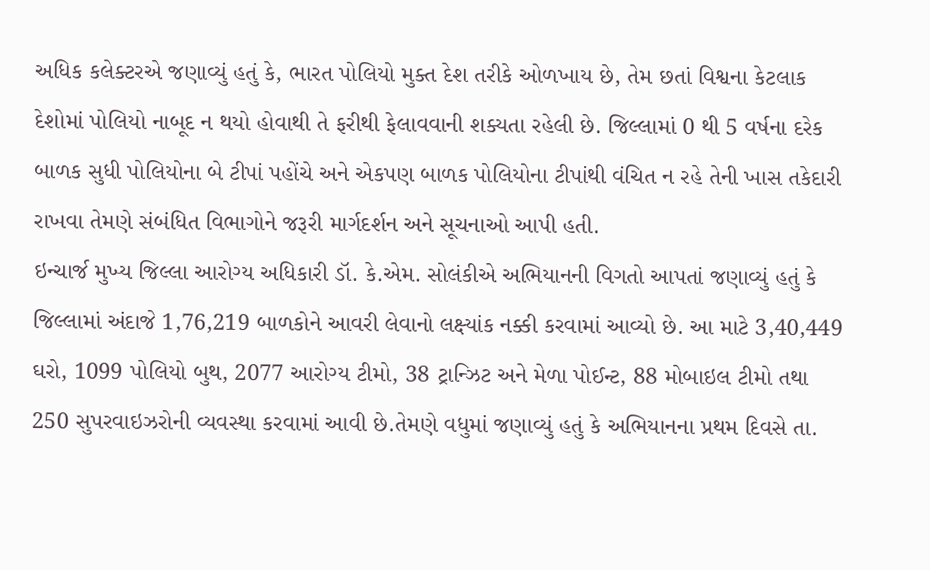અધિક કલેક્ટરએ જણાવ્યું હતું કે, ભારત પોલિયો મુક્ત દેશ તરીકે ઓળખાય છે, તેમ છતાં વિશ્વના કેટલાક દેશોમાં પોલિયો નાબૂદ ન થયો હોવાથી તે ફરીથી ફેલાવવાની શક્યતા રહેલી છે. જિલ્લામાં 0 થી 5 વર્ષના દરેક બાળક સુધી પોલિયોના બે ટીપાં પહોંચે અને એકપણ બાળક પોલિયોના ટીપાંથી વંચિત ન રહે તેની ખાસ તકેદારી રાખવા તેમણે સંબંધિત વિભાગોને જરૂરી માર્ગદર્શન અને સૂચનાઓ આપી હતી.
ઇન્ચાર્જ મુખ્ય જિલ્લા આરોગ્ય અધિકારી ડૉ. કે.એમ. સોલંકીએ અભિયાનની વિગતો આપતાં જણાવ્યું હતું કે જિલ્લામાં અંદાજે 1,76,219 બાળકોને આવરી લેવાનો લક્ષ્યાંક નક્કી કરવામાં આવ્યો છે. આ માટે 3,40,449 ઘરો, 1099 પોલિયો બુથ, 2077 આરોગ્ય ટીમો, 38 ટ્રાન્ઝિટ અને મેળા પોઈન્ટ, 88 મોબાઇલ ટીમો તથા 250 સુપરવાઇઝરોની વ્યવસ્થા કરવામાં આવી છે.તેમણે વધુમાં જણાવ્યું હતું કે અભિયાનના પ્રથમ દિવસે તા.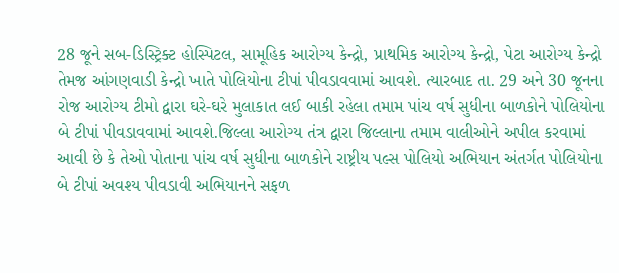28 જૂને સબ-ડિસ્ટ્રિક્ટ હોસ્પિટલ, સામૂહિક આરોગ્ય કેન્દ્રો, પ્રાથમિક આરોગ્ય કેન્દ્રો, પેટા આરોગ્ય કેન્દ્રો તેમજ આંગણવાડી કેન્દ્રો ખાતે પોલિયોના ટીપાં પીવડાવવામાં આવશે. ત્યારબાદ તા. 29 અને 30 જૂનના રોજ આરોગ્ય ટીમો દ્વારા ઘરે-ઘરે મુલાકાત લઈ બાકી રહેલા તમામ પાંચ વર્ષ સુધીના બાળકોને પોલિયોના બે ટીપાં પીવડાવવામાં આવશે.જિલ્લા આરોગ્ય તંત્ર દ્વારા જિલ્લાના તમામ વાલીઓને અપીલ કરવામાં આવી છે કે તેઓ પોતાના પાંચ વર્ષ સુધીના બાળકોને રાષ્ટ્રીય પલ્સ પોલિયો અભિયાન અંતર્ગત પોલિયોના બે ટીપાં અવશ્ય પીવડાવી અભિયાનને સફળ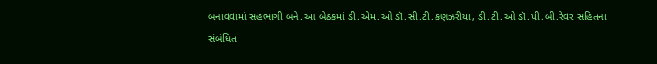બનાવવામાં સહભાગી બને.આ બેઠકમાં ડી.એમ.ઓ ડૉ.સી.ટી.કણઝરીયા, ડી.ટી.ઓ ડૉ.પી.બી.રેવર સહિતના સંબંધિત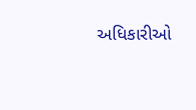અધિકારીઓ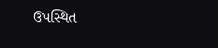ઉપસ્થિત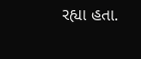રહ્યા હતા.